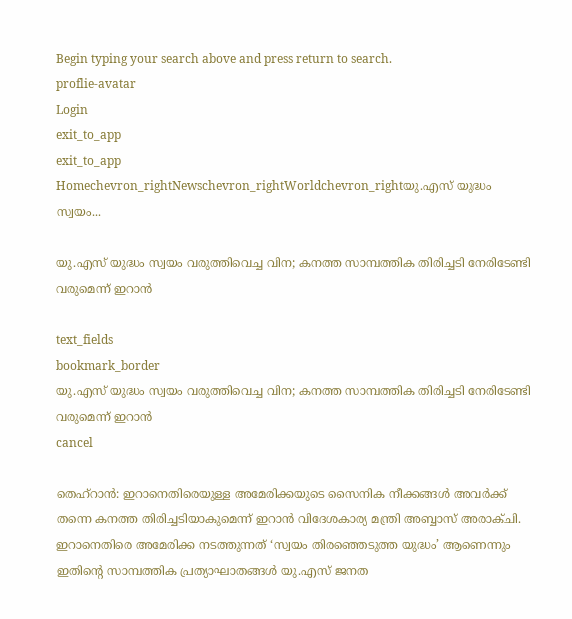Begin typing your search above and press return to search.
proflie-avatar
Login
exit_to_app
exit_to_app
Homechevron_rightNewschevron_rightWorldchevron_rightയു.എസ് യുദ്ധം സ്വയം...

യു.എസ് യുദ്ധം സ്വയം വരുത്തിവെച്ച വിന; കനത്ത സാമ്പത്തിക തിരിച്ചടി നേരിടേണ്ടി വരുമെന്ന് ഇറാൻ

text_fields
bookmark_border
യു.എസ് യുദ്ധം സ്വയം വരുത്തിവെച്ച വിന; കനത്ത സാമ്പത്തിക തിരിച്ചടി നേരിടേണ്ടി വരുമെന്ന് ഇറാൻ
cancel

തെഹ്റാൻ: ഇറാനെതിരെയുള്ള അമേരിക്കയുടെ സൈനിക നീക്കങ്ങൾ അവർക്ക് തന്നെ കനത്ത തിരിച്ചടിയാകുമെന്ന് ഇറാൻ വിദേശകാര്യ മന്ത്രി അബ്ബാസ് അരാക്ചി. ഇറാനെതിരെ അമേരിക്ക നടത്തുന്നത് ‘സ്വയം തിരഞ്ഞെടുത്ത യുദ്ധം’ ആണെന്നും ഇതിന്റെ സാമ്പത്തിക പ്രത്യാഘാതങ്ങൾ യു.എസ് ജനത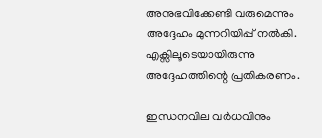അനുഭവിക്കേണ്ടി വരുമെന്നും അദ്ദേഹം മുന്നറിയിപ്പ് നൽകി. എക്സിലൂടെയായിരുന്നു അദ്ദേഹത്തിന്റെ പ്രതികരണം.

ഇന്ധനവില വർധവിനും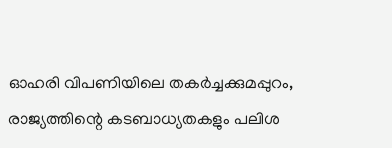ഓഹരി വിപണിയിലെ തകർച്ചക്കുമപ്പുറം, രാജ്യത്തിന്റെ കടബാധ്യതകളും പലിശ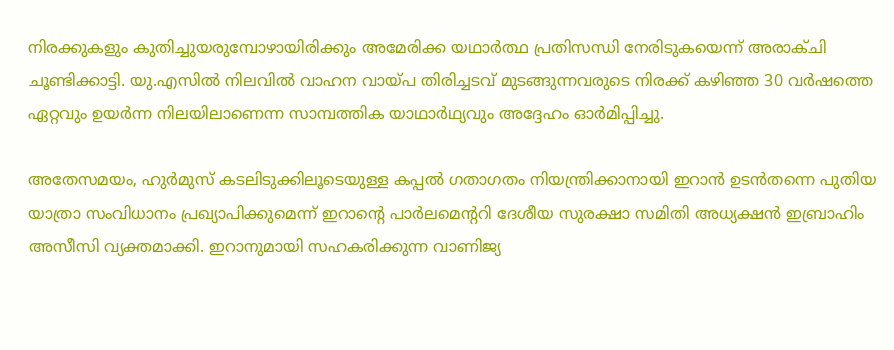നിരക്കുകളും കുതിച്ചുയരുമ്പോഴായിരിക്കും അമേരിക്ക യഥാർത്ഥ പ്രതിസന്ധി നേരിടുകയെന്ന് അരാക്ചി ചൂണ്ടിക്കാട്ടി. യു.എസിൽ നിലവിൽ വാഹന വായ്പ തിരിച്ചടവ് മുടങ്ങുന്നവരുടെ നിരക്ക് കഴിഞ്ഞ 30 വർഷത്തെ ഏറ്റവും ഉയർന്ന നിലയിലാണെന്ന സാമ്പത്തിക യാഥാർഥ്യവും അദ്ദേഹം ഓർമിപ്പിച്ചു.

അതേസമയം, ഹുർമുസ് കടലിടുക്കിലൂടെയുള്ള കപ്പൽ ഗതാഗതം നിയന്ത്രിക്കാനായി ഇറാൻ ഉടൻതന്നെ പുതിയ യാത്രാ സംവിധാനം പ്രഖ്യാപിക്കുമെന്ന് ഇറാന്റെ പാർലമെന്ററി ദേശീയ സുരക്ഷാ സമിതി അധ്യക്ഷൻ ഇബ്രാഹിം അസീസി വ്യക്തമാക്കി. ഇറാനുമായി സഹകരിക്കുന്ന വാണിജ്യ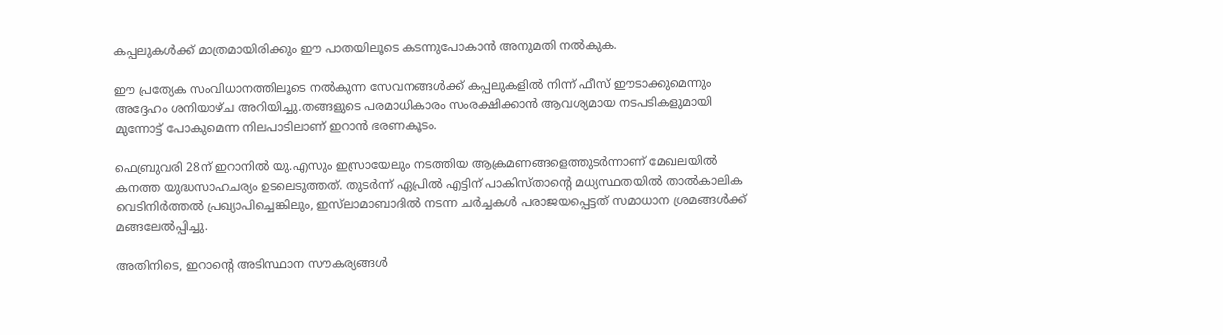കപ്പലുകൾക്ക് മാത്രമായിരിക്കും ഈ പാതയിലൂടെ കടന്നുപോകാൻ അനുമതി നൽകുക.

ഈ പ്രത്യേക സംവിധാനത്തിലൂടെ നൽകുന്ന സേവനങ്ങൾക്ക് കപ്പലുകളിൽ നിന്ന് ഫീസ് ഈടാക്കുമെന്നും അദ്ദേഹം ശനിയാഴ്ച അറിയിച്ചു.തങ്ങളുടെ പരമാധികാരം സംരക്ഷിക്കാൻ ആവശ്യമായ നടപടികളുമായി മുന്നോട്ട് പോകുമെന്ന നിലപാടിലാണ് ഇറാൻ ഭരണകൂടം.

ഫെബ്രുവരി 28ന് ഇറാനിൽ യു.എസും ഇസ്രായേലും നടത്തിയ ആക്രമണങ്ങളെത്തുടർന്നാണ് മേഖലയിൽ കനത്ത യുദ്ധസാഹചര്യം ഉടലെടുത്തത്. തുടർന്ന് ഏപ്രിൽ എട്ടിന് പാകിസ്താന്റെ മധ്യസ്ഥതയിൽ താൽകാലിക വെടിനിർത്തൽ പ്രഖ്യാപിച്ചെങ്കിലും, ഇസ്‍ലാമാബാദിൽ നടന്ന ചർച്ചകൾ പരാജയപ്പെട്ടത് സമാധാന ശ്രമങ്ങൾക്ക് മങ്ങലേൽപ്പിച്ചു.

അതിനിടെ, ഇറാന്റെ അടിസ്ഥാന സൗകര്യങ്ങൾ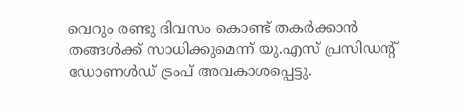വെറും രണ്ടു ദിവസം കൊണ്ട് തകർക്കാൻ തങ്ങൾക്ക് സാധിക്കുമെന്ന് യു.എസ് പ്രസിഡന്റ് ഡോണൾഡ് ട്രംപ് അവകാശപ്പെട്ടു.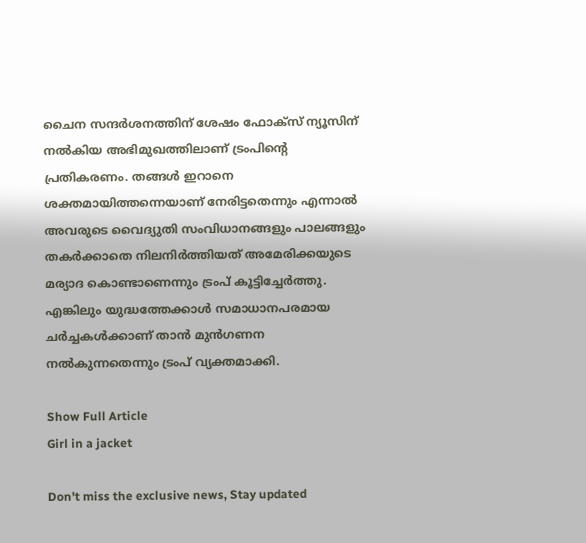ചൈന സന്ദർശനത്തിന് ശേഷം ഫോക്സ് ന്യൂസിന് നൽകിയ അഭിമുഖത്തിലാണ് ട്രംപിന്റെ പ്രതികരണം. തങ്ങൾ ഇറാനെ ശക്തമായിത്തന്നെയാണ് നേരിട്ടതെന്നും എന്നാൽ അവരുടെ വൈദ്യുതി സംവിധാനങ്ങളും പാലങ്ങളും തകർക്കാതെ നിലനിർത്തിയത് അമേരിക്കയുടെ മര്യാദ കൊണ്ടാണെന്നും ട്രംപ് കൂട്ടിച്ചേർത്തു. എങ്കിലും യുദ്ധത്തേക്കാൾ സമാധാനപരമായ ചർച്ചകൾക്കാണ് താൻ മുൻഗണന നൽകുന്നതെന്നും ട്രംപ് വ്യക്തമാക്കി.

Show Full Article
Girl in a jacket

Don't miss the exclusive news, Stay updated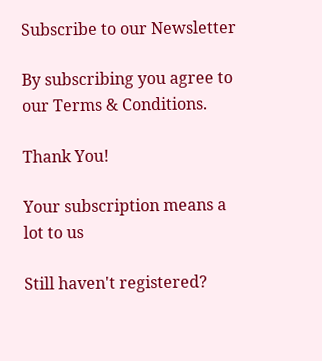Subscribe to our Newsletter

By subscribing you agree to our Terms & Conditions.

Thank You!

Your subscription means a lot to us

Still haven't registered?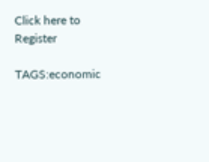Click here to Register

TAGS:economic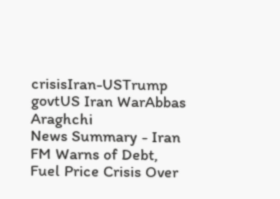crisisIran-USTrump govtUS Iran WarAbbas Araghchi
News Summary - Iran FM Warns of Debt, Fuel Price Crisis Over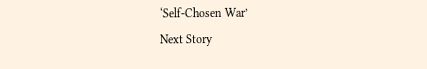‘Self-Chosen War’
Next Story